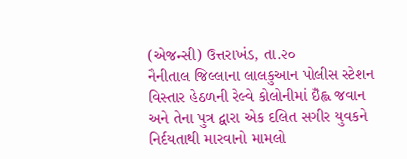(એજન્સી) ઉત્તરાખંડ, તા.૨૦
નૈનીતાલ જિલ્લાના લાલકુઆન પોલીસ સ્ટેશન વિસ્તાર હેઠળની રેલ્વે કોલોનીમાં ઇઁહ્લ જવાન અને તેના પુત્ર દ્વારા એક દલિત સગીર યુવકને નિર્દયતાથી મારવાનો મામલો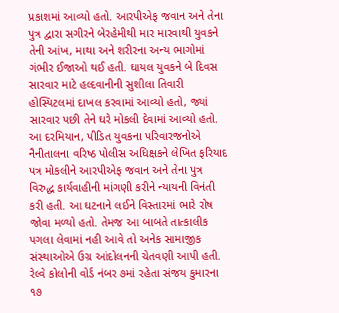પ્રકાશમાં આવ્યો હતો. આરપીએફ જવાન અને તેના પુત્ર દ્વારા સગીરને બેરહેમીથી માર મારવાથી યુવકને તેની આંખ, માથા અને શરીરના અન્ય ભાગોમાં ગંભીર ઈજાઓ થઈ હતી. ઘાયલ યુવકને બે દિવસ સારવાર માટે હલ્દવાનીની સુશીલા તિવારી હોસ્પિટલમાં દાખલ કરવામાં આવ્યો હતો, જ્યાં સારવાર પછી તેને ઘરે મોકલી દેવામાં આવ્યો હતો. આ દરમિયાન, પીડિત યુવકના પરિવારજનોએ નૈનીતાલના વરિષ્ઠ પોલીસ અધિક્ષકને લેખિત ફરિયાદ પત્ર મોકલીને આરપીએફ જવાન અને તેના પુત્ર વિરુદ્ધ કાર્યવાહીની માંગણી કરીને ન્યાયની વિનંતી કરી હતી. આ ઘટનાને લઈને વિસ્તારમાં ભારે રોષ જોવા મળ્યો હતો. તેમજ આ બાબતે તાત્કાલીક પગલા લેવામાં નહી આવે તો અનેક સામાજીક સંસ્થાઓએ ઉગ્ર આંદોલનની ચેતવણી આપી હતી. રેલ્વે કોલોની વોર્ડ નંબર ૭માં રહેતા સંજય કુમારના ૧૭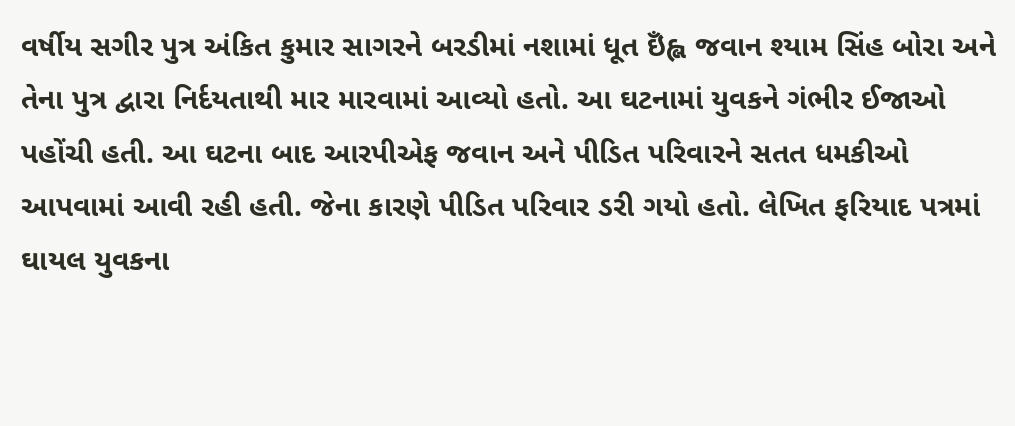વર્ષીય સગીર પુત્ર અંકિત કુમાર સાગરને બરડીમાં નશામાં ધૂત ઇઁહ્લ જવાન શ્યામ સિંહ બોરા અને તેના પુત્ર દ્વારા નિર્દયતાથી માર મારવામાં આવ્યો હતો. આ ઘટનામાં યુવકને ગંભીર ઈજાઓ પહોંચી હતી. આ ઘટના બાદ આરપીએફ જવાન અને પીડિત પરિવારને સતત ધમકીઓ આપવામાં આવી રહી હતી. જેના કારણે પીડિત પરિવાર ડરી ગયો હતો. લેખિત ફરિયાદ પત્રમાં ઘાયલ યુવકના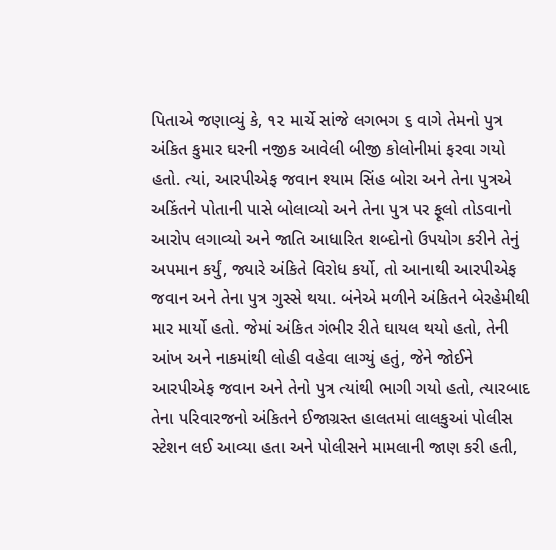પિતાએ જણાવ્યું કે, ૧૨ માર્ચે સાંજે લગભગ ૬ વાગે તેમનો પુત્ર અંકિત કુમાર ઘરની નજીક આવેલી બીજી કોલોનીમાં ફરવા ગયો હતો. ત્યાં, આરપીએફ જવાન શ્યામ સિંહ બોરા અને તેના પુત્રએ અકિંતને પોતાની પાસે બોલાવ્યો અને તેના પુત્ર પર ફૂલો તોડવાનો આરોપ લગાવ્યો અને જાતિ આધારિત શબ્દોનો ઉપયોગ કરીને તેનું અપમાન કર્યું, જ્યારે અંકિતે વિરોધ કર્યો, તો આનાથી આરપીએફ જવાન અને તેના પુત્ર ગુસ્સે થયા. બંનેએ મળીને અંકિતને બેરહેમીથી માર માર્યો હતો. જેમાં અંકિત ગંભીર રીતે ઘાયલ થયો હતો, તેની આંખ અને નાકમાંથી લોહી વહેવા લાગ્યું હતું, જેને જોઈને આરપીએફ જવાન અને તેનો પુત્ર ત્યાંથી ભાગી ગયો હતો, ત્યારબાદ તેના પરિવારજનો અંકિતને ઈજાગ્રસ્ત હાલતમાં લાલકુઆં પોલીસ સ્ટેશન લઈ આવ્યા હતા અને પોલીસને મામલાની જાણ કરી હતી,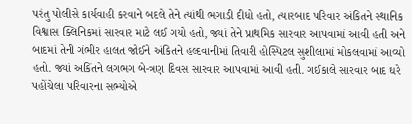પરંતુ પોલીસે કાર્યવાહી કરવાને બદલે તેને ત્યાંથી ભગાડી દીધો હતો, ત્યારબાદ પરિવાર અંકિતને સ્થાનિક વિશ્વાસ ક્લિનિકમાં સારવાર માટે લઈ ગયો હતો, જ્યાં તેને પ્રાથમિક સારવાર આપવામાં આવી હતી અને બાદમાં તેની ગંભીર હાલત જોઈને અંકિતને હલ્દવાનીમાં તિવારી હોસ્પિટલ સુશીલામાં મોકલવામાં આવ્યો હતો. જ્યાં અકિંતને લગભગ બે-ત્રણ દિવસ સારવાર આપવામાં આવી હતી. ગઈકાલે સારવાર બાદ ઘરે પહોંચેલા પરિવારના સભ્યોએ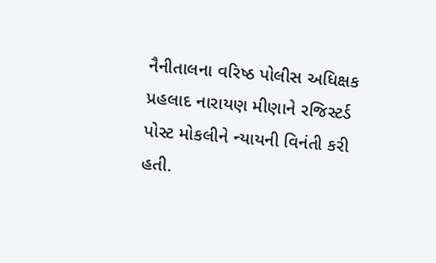નૈનીતાલના વરિષ્ઠ પોલીસ અધિક્ષક પ્રહલાદ નારાયણ મીણાને રજિસ્ટર્ડ પોસ્ટ મોકલીને ન્યાયની વિનંતી કરી હતી.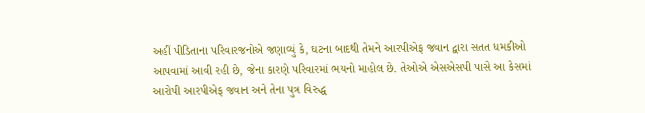અહીં પીડિતાના પરિવારજનોએ જણાવ્યું કે, ઘટના બાદથી તેમને આરપીએફ જવાન દ્વારા સતત ધમકીઓ આપવામાં આવી રહી છે, જેના કારણે પરિવારમાં ભયનો માહોલ છે. તેઓએ એસએસપી પાસે આ કેસમાં આરોપી આરપીએફ જવાન અને તેના પુત્ર વિરુદ્ધ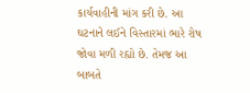કાર્યવાહીની માંગ કરી છે. આ ઘટનાને લઈને વિસ્તારમાં ભારે રોષ જોવા મળી રહ્યો છે. તેમજ આ બાબતે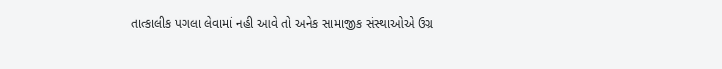તાત્કાલીક પગલા લેવામાં નહી આવે તો અનેક સામાજીક સંસ્થાઓએ ઉગ્ર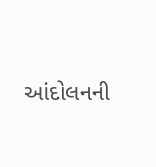આંદોલનની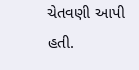ચેતવણી આપી હતી.